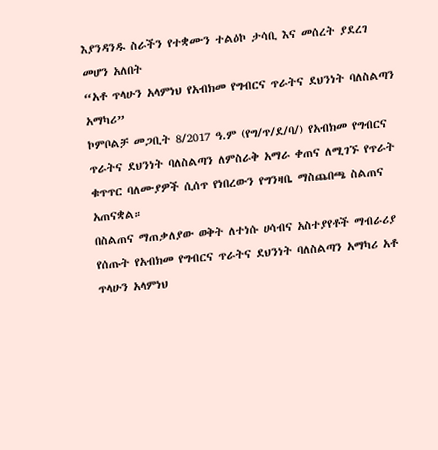እያንዳንዱ ስራችን የተቋሙን ተልዕኮ ታሳቢ እና መሰረት ያደረገ መሆን አለበት
“አቶ ጥላሁን አላምነህ የአብክመ የግብርና ጥራትና ደህንነት ባለስልጣን አማካሪ”
ኮምቦልቻ መጋቢት 8/2017 ዓ.ም (የግ/ጥ/ደ/ባ/) የአብክመ የግብርና ጥራትና ደህንነት ባለስልጣን ለምስራቅ አማራ ቀጠና ለሚገኙ የጥራት ቁጥጥር ባለሙያዎች ሲሰጥ የነበረውን የግንዛቤ ማስጨበጫ ስልጠና አጠናቋል።
በስልጠና ማጠቃለያው ወቅት ለተነሱ ሀሳብና አስተያየቶች ማብራሪያ የሰጡት የአብክመ የግብርና ጥራትና ደህንነት ባለስልጣን አማካሪ አቶ ጥላሁን አላምነህ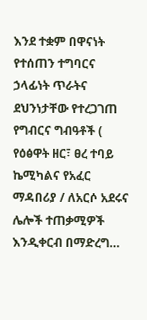እንደ ተቋም በዋናነት የተሰጠን ተግባርና ኃላፊነት ጥራትና ደህንነታቸው የተረጋገጠ የግብርና ግብዓቶች ( የዕፅዋት ዘር፣ ፀረ ተባይ ኬሚካልና የአፈር ማዳበሪያ / ለአርሶ አደሩና ሌሎች ተጠቃሚዎች እንዲቀርብ በማድረግ…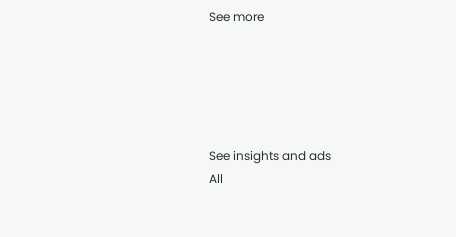See more





See insights and ads
All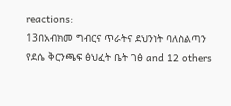reactions:
13በአብክመ ግብርና ጥራትና ደህንነት ባለስልጣን የደሴ ቅርንጫፍ ፅህፈት ቤት ገፅ and 12 others